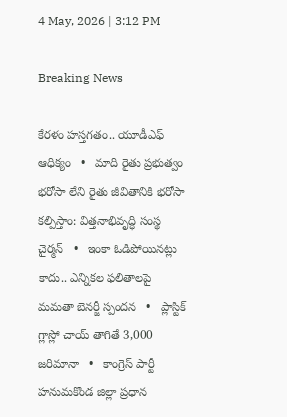4 May, 2026 | 3:12 PM

Breaking News

కేరళం హస్తగతం.. యూడీఎఫ్ ఆధిక్యం   •   మాది రైతు ప్రభుత్వం భరోసా లేని రైతు జీవితానికి భరోసా కల్పిస్తాం: విత్తనాభివృద్ధి సంస్థ చైర్మన్   •   ఇంకా ఓడిపోయినట్లు కాదు.. ఎన్నికల ఫలితాలపై మమతా బెనర్జీ స్పందన   •   ప్లాస్టిక్ గ్లాస్లో చాయ్ తాగితే 3,000 జరిమానా   •   కాంగ్రెస్ పార్టీ హనుమకొండ జిల్లా ప్రధాన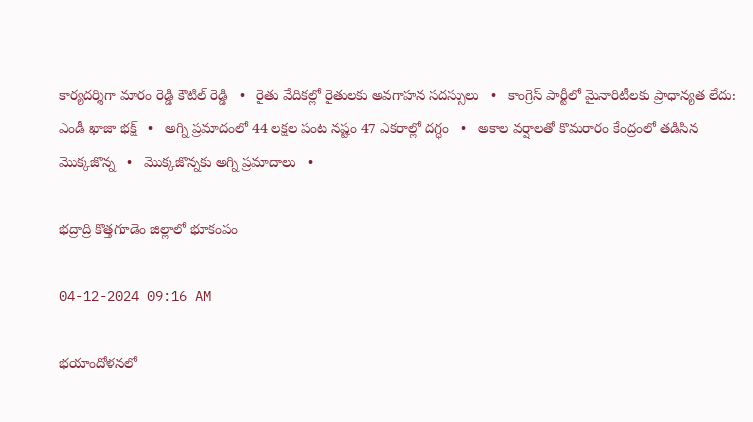కార్యదర్శిగా మారం రెడ్డి కౌటిల్ రెడ్డి   •   రైతు వేదికల్లో రైతులకు అవగాహన సదస్సులు   •   కాంగ్రెస్ పార్టీలో మైనారిటీలకు ప్రాధాన్యత లేదు: ఎండీ ఖాజా భక్ష్   •   అగ్ని ప్రమాదంలో 44 లక్షల పంట నష్టం 47 ఎకరాల్లో దగ్ధం   •   అకాల వర్షాలతో కొమరారం కేంద్రంలో తడిసిన మొక్కజొన్న   •   మొక్కజొన్నకు అగ్ని ప్రమాదాలు   •

భద్రాద్రి కొత్తగూడెం జిల్లాలో భూకంపం

04-12-2024 09:16 AM

భయాందోళనలో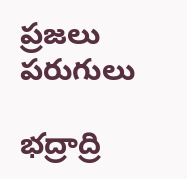ప్రజలు పరుగులు

భద్రాద్రి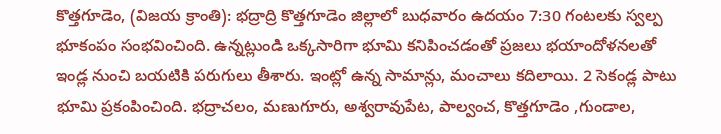కొత్తగూడెం, (విజయ క్రాంతి): భద్రాద్రి కొత్తగూడెం జిల్లాలో బుధవారం ఉదయం 7:30 గంటలకు స్వల్ప భూకంపం సంభవించింది. ఉన్నట్లుండి ఒక్కసారిగా భూమి కనిపించడంతో ప్రజలు భయాందోళనలతో ఇండ్ల నుంచి బయటికి పరుగులు తీశారు. ఇంట్లో ఉన్న సామాన్లు, మంచాలు కదిలాయి. 2 సెకండ్ల పాటు భూమి ప్రకంపించింది. భద్రాచలం, మణుగూరు, అశ్వరావుపేట, పాల్వంచ, కొత్తగూడెం ,గుండాల,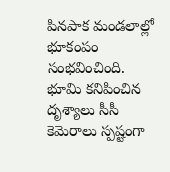పినపాక మండలాల్లో భూకంపం సంభవించింది. భూమి కనిపించిన దృశ్యాలు సీసీ కెమెరాలు స్పష్టంగా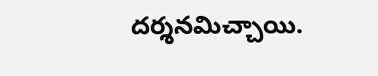దర్శనమిచ్చాయి.